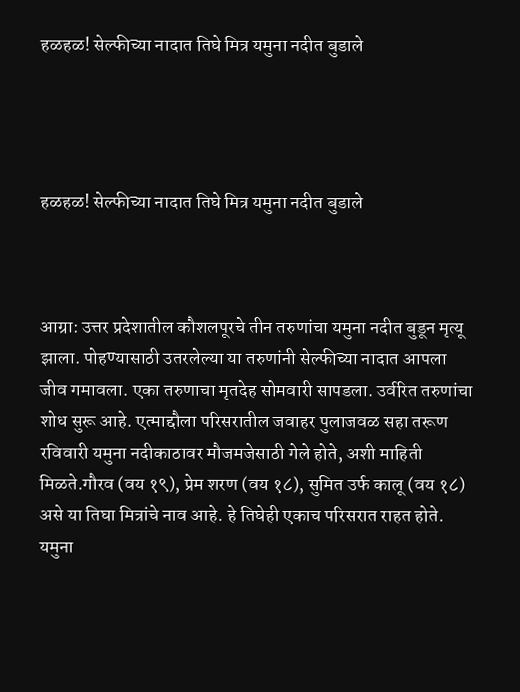हळहळ! सेल्फीच्या नादात तिघे मित्र यमुना नदीत बुडाले




हळहळ! सेल्फीच्या नादात तिघे मित्र यमुना नदीत बुडाले



आग्रा: उत्तर प्रदेशातील कौशलपूरचे तीन तरुणांचा यमुना नदीत बुडून मृत्यू झाला. पोहण्यासाठी उतरलेल्या या तरुणांनी सेल्फीच्या नादात आपला जीव गमावला. एका तरुणाचा मृतदेह सोमवारी सापडला. उर्वरित तरुणांचा शोध सुरू आहे. एत्माद्दौला परिसरातील जवाहर पुलाजवळ सहा तरूण रविवारी यमुना नदीकाठावर मौजमजेसाठी गेले होते, अशी माहिती मिळते.गौरव (वय १९), प्रेम शरण (वय १८), सुमित उर्फ कालू (वय १८) असे या तिघा मित्रांचे नाव आहे. हे तिघेही एकाच परिसरात राहत होते. यमुना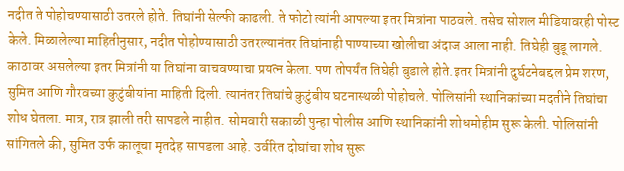नदीत ते पोहोचण्यासाठी उतरले होते. तिघांनी सेल्फी काढली. ते फोटो त्यांनी आपल्या इतर मित्रांना पाठवले. तसेच सोशल मीडियावरही पोस्ट केले. मिळालेल्या माहितीनुसार, नदीत पोहोण्यासाठी उतरल्यानंतर तिघांनाही पाण्याच्या खोलीचा अंदाज आला नाही. तिघेही बुडू लागले. काठावर असलेल्या इतर मित्रांनी या तिघांना वाचवण्याचा प्रयत्न केला. पण तोपर्यंत तिघेही बुडाले होते.इतर मित्रांनी दुर्घटनेबद्दल प्रेम शरण, सुमित आणि गौरवच्या कुटुंबीयांना माहिती दिली. त्यानंतर तिघांचे कुटुंबीय घटनास्थळी पोहोचले. पोलिसांनी स्थानिकांच्या मदतीने तिघांचा शोध घेतला. मात्र, रात्र झाली तरी सापडले नाहीत. सोमवारी सकाळी पुन्हा पोलीस आणि स्थानिकांनी शोधमोहीम सुरू केली. पोलिसांनी सांगितले की, सुमित उर्फ कालूचा मृतदेह सापडला आहे. उर्वरित दोघांचा शोध सुरू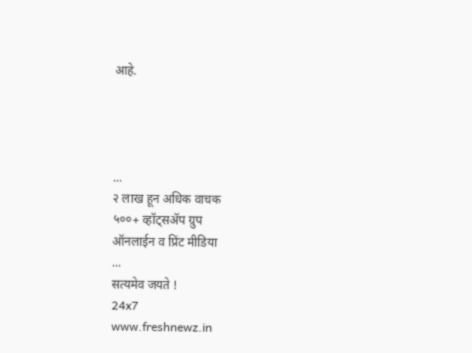आहे.




...
२ लाख हून अधिक वाचक
५००+ व्हॉट्सॲप ग्रुप
ऑनलाईन व प्रिंट मीडिया
...
सत्यमेव जयते !
24x7
www.freshnewz.in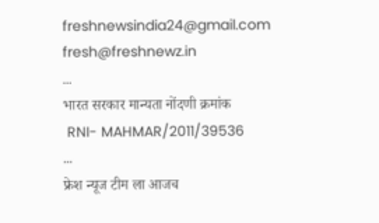freshnewsindia24@gmail.com
fresh@freshnewz.in
...
भारत सरकार मान्यता नोंदणी क्रमांक
 RNI- MAHMAR/2011/39536
...
फ्रेश न्यूज टीम ला आजच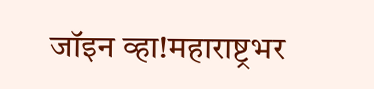जॉइन व्हा!महाराष्ट्रभर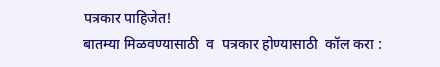पत्रकार पाहिजेत!
बातम्या मिळवण्यासाठी  व  पत्रकार होण्यासाठी  कॉल करा :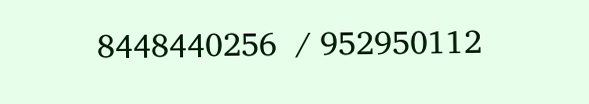8448440256  / 952950112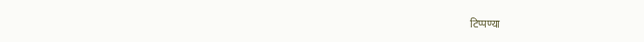टिप्पण्या